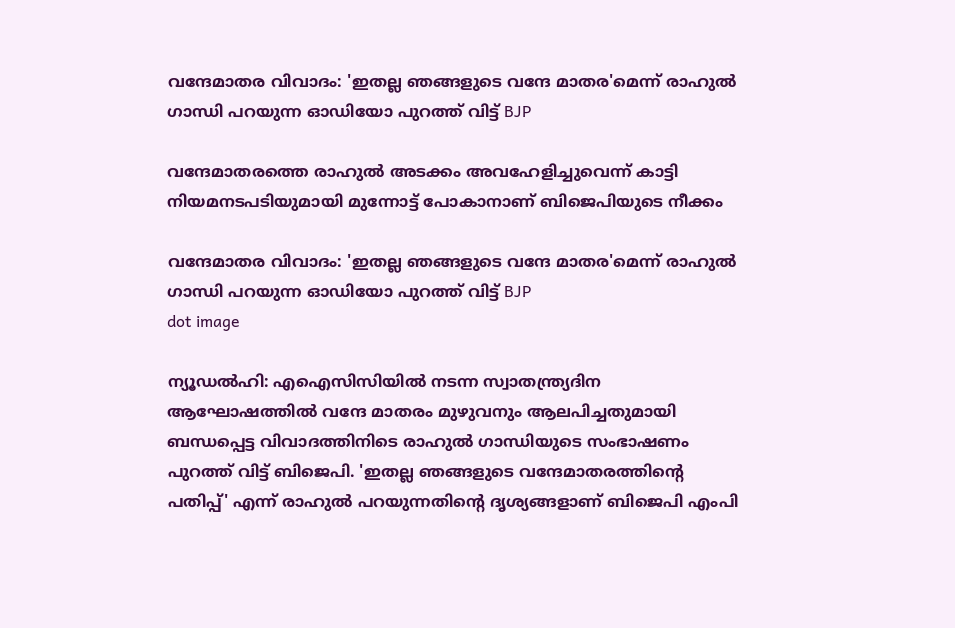വന്ദേമാതര വിവാദം: 'ഇതല്ല ഞങ്ങളുടെ വന്ദേ മാതര'മെന്ന് രാഹുൽ ഗാന്ധി പറയുന്ന ഓഡിയോ പുറത്ത് വിട്ട് BJP

വന്ദേമാതരത്തെ രാഹുല്‍ അടക്കം അവഹേളിച്ചുവെന്ന് കാട്ടി നിയമനടപടിയുമായി മുന്നോട്ട് പോകാനാണ് ബിജെപിയുടെ നീക്കം

വന്ദേമാതര വിവാദം: 'ഇതല്ല ഞങ്ങളുടെ വന്ദേ മാതര'മെന്ന് രാഹുൽ ഗാന്ധി പറയുന്ന ഓഡിയോ പുറത്ത് വിട്ട് BJP
dot image

ന്യൂഡല്‍ഹി: എഐസിസിയില്‍ നടന്ന സ്വാതന്ത്ര്യദിന ആഘോഷത്തില്‍ വന്ദേ മാതരം മുഴുവനും ആലപിച്ചതുമായി ബന്ധപ്പെട്ട വിവാദത്തിനിടെ രാഹുല്‍ ഗാന്ധിയുടെ സംഭാഷണം പുറത്ത് വിട്ട് ബിജെപി. 'ഇതല്ല ഞങ്ങളുടെ വന്ദേമാതരത്തിന്റെ പതിപ്പ്' എന്ന് രാഹുല്‍ പറയുന്നതിന്റെ ദൃശ്യങ്ങളാണ് ബിജെപി എംപി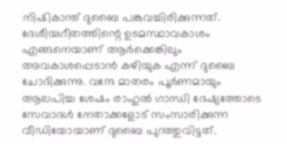നിഷികാന്ത് ദുബൈ പങ്കുവച്ചിരിക്കുന്നത്. ദേശീയഗീതത്തിന്റെ ഉടമസ്ഥാവകാശം എങ്ങനെയാണ് ആര്‍ക്കെങ്കിലും അവകാശപ്പെടാന്‍ കഴിയുക എന്ന് ദുബൈ ചോദിക്കുന്നു. വന്ദേ മാതരം പൂര്‍ണമായും ആലപിച്ച ശേഷം രാഹുല്‍ ഗാന്ധി ദേഷ്യത്തോടെ സേവാദള്‍ നേതാക്കളോട് സംസാരിക്കുന്ന വീഡിയോയാണ് ദുബൈ പുറത്തുവിട്ടത്.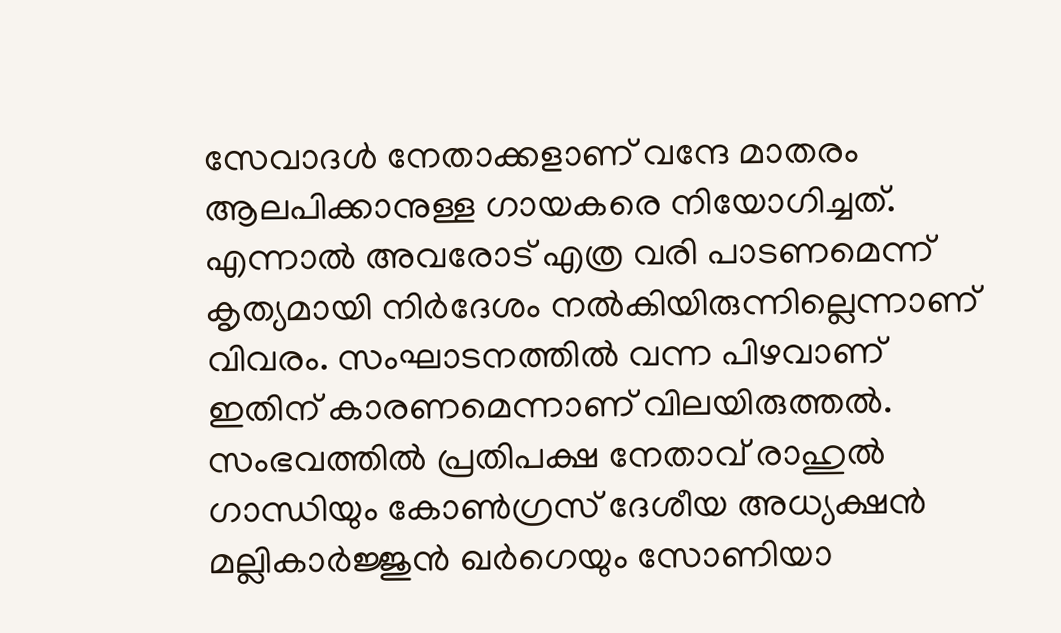സേവാദള്‍ നേതാക്കളാണ് വന്ദേ മാതരം ആലപിക്കാനുള്ള ഗായകരെ നിയോഗിച്ചത്. എന്നാല്‍ അവരോട് എത്ര വരി പാടണമെന്ന് കൃത്യമായി നിര്‍ദേശം നല്‍കിയിരുന്നില്ലെന്നാണ് വിവരം. സംഘാടനത്തില്‍ വന്ന പിഴവാണ് ഇതിന് കാരണമെന്നാണ് വിലയിരുത്തല്‍. സംഭവത്തില്‍ പ്രതിപക്ഷ നേതാവ് രാഹുല്‍ ഗാന്ധിയും കോണ്‍ഗ്രസ് ദേശീയ അധ്യക്ഷന്‍ മല്ലികാര്‍ജ്ജുന്‍ ഖര്‍ഗെയും സോണിയാ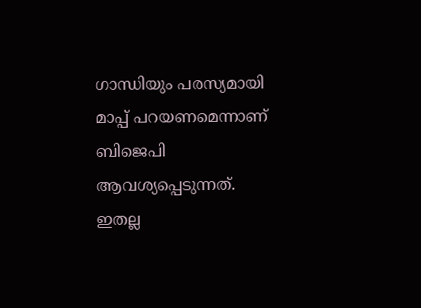ഗാന്ധിയും പരസ്യമായി മാപ്പ് പറയണമെന്നാണ് ബിജെപി ആവശ്യപ്പെടുന്നത്. ഇതല്ല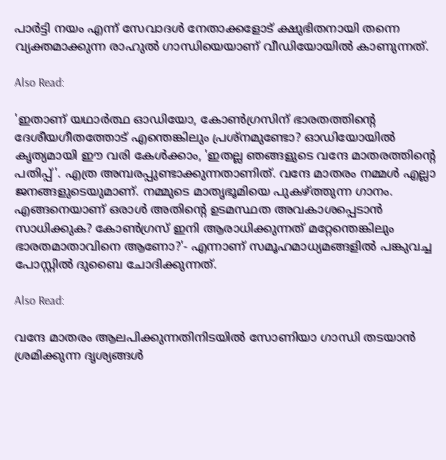പാര്‍ട്ടി നയം എന്ന് സേവാദള്‍ നേതാക്കളോട് ക്ഷുഭിതനായി തന്നെ വ്യക്തമാക്കുന്ന രാഹുല്‍ ഗാന്ധിയെയാണ് വീഡിയോയില്‍ കാണുന്നത്.

Also Read:

'ഇതാണ് യഥാര്‍ത്ഥ ഓഡിയോ, കോണ്‍ഗ്രസിന് ഭാരതത്തിന്റെ ദേശീയഗീതത്തോട് എന്തെങ്കിലും പ്രശ്‌നമുണ്ടോ? ഓഡിയോയില്‍ കൃത്യമായി ഈ വരി കേള്‍ക്കാം, 'ഇതല്ല ഞങ്ങളുടെ വന്ദേ മാതരത്തിന്റെ പതിപ്പ്'. എത്ര അമ്പരപ്പുണ്ടാക്കുന്നതാണിത്. വന്ദേ മാതരം നമ്മള്‍ എല്ലാ ജനങ്ങളുടെയുമാണ്. നമ്മുടെ മാതൃഭൂമിയെ പുകഴ്ത്തുന്ന ഗാനം. എങ്ങനെയാണ് ഒരാള്‍ അതിന്റെ ഉടമസ്ഥത അവകാശപ്പെടാന്‍ സാധിക്കുക? കോണ്‍ഗ്രസ് ഇനി ആരാധിക്കുന്നത് മറ്റേന്തെങ്കിലും ഭാരതമാതാവിനെ ആണോ?'- എന്നാണ് സമൂഹമാധ്യമങ്ങളില്‍ പങ്കുവച്ച പോസ്റ്റില്‍ ദുബൈ ചോദിക്കുന്നത്.

Also Read:

വന്ദേ മാതരം ആലപിക്കുന്നതിനിടയില്‍ സോണിയാ ഗാന്ധി തടയാന്‍ ശ്രമിക്കുന്ന ദൃശ്യങ്ങള്‍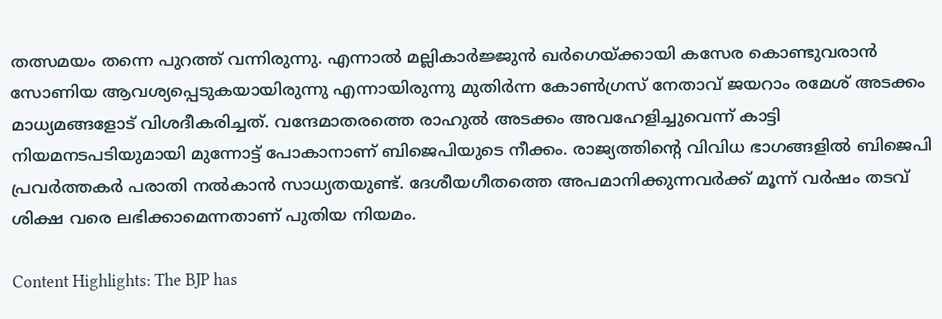തത്സമയം തന്നെ പുറത്ത് വന്നിരുന്നു. എന്നാല്‍ മല്ലികാര്‍ജ്ജുന്‍ ഖര്‍ഗെയ്ക്കായി കസേര കൊണ്ടുവരാന്‍ സോണിയ ആവശ്യപ്പെടുകയായിരുന്നു എന്നായിരുന്നു മുതിര്‍ന്ന കോണ്‍ഗ്രസ് നേതാവ് ജയറാം രമേശ് അടക്കം മാധ്യമങ്ങളോട് വിശദീകരിച്ചത്. വന്ദേമാതരത്തെ രാഹുല്‍ അടക്കം അവഹേളിച്ചുവെന്ന് കാട്ടി നിയമനടപടിയുമായി മുന്നോട്ട് പോകാനാണ് ബിജെപിയുടെ നീക്കം. രാജ്യത്തിന്റെ വിവിധ ഭാഗങ്ങളില്‍ ബിജെപി പ്രവര്‍ത്തകര്‍ പരാതി നല്‍കാന്‍ സാധ്യതയുണ്ട്. ദേശീയഗീതത്തെ അപമാനിക്കുന്നവര്‍ക്ക് മൂന്ന് വര്‍ഷം തടവ് ശിക്ഷ വരെ ലഭിക്കാമെന്നതാണ് പുതിയ നിയമം.

Content Highlights: The BJP has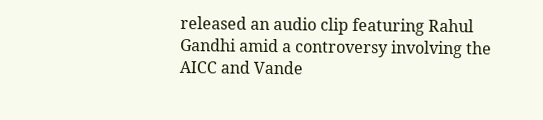released an audio clip featuring Rahul Gandhi amid a controversy involving the AICC and Vande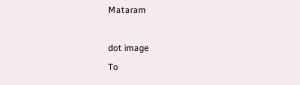Mataram

dot image
To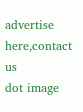advertise here,contact us
dot image